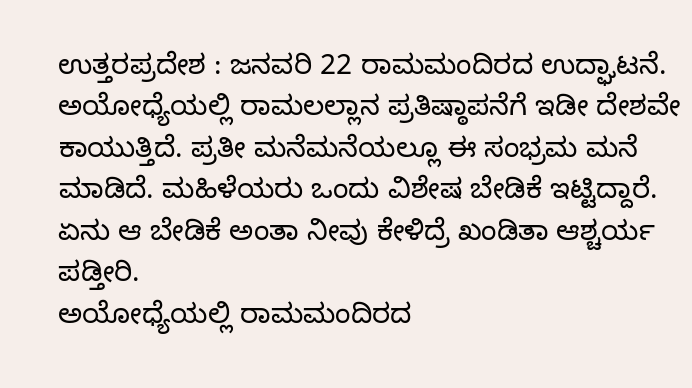ಉತ್ತರಪ್ರದೇಶ : ಜನವರಿ 22 ರಾಮಮಂದಿರದ ಉದ್ಘಾಟನೆ. ಅಯೋಧ್ಯೆಯಲ್ಲಿ ರಾಮಲಲ್ಲಾನ ಪ್ರತಿಷ್ಠಾಪನೆಗೆ ಇಡೀ ದೇಶವೇ ಕಾಯುತ್ತಿದೆ. ಪ್ರತೀ ಮನೆಮನೆಯಲ್ಲೂ ಈ ಸಂಭ್ರಮ ಮನೆ ಮಾಡಿದೆ. ಮಹಿಳೆಯರು ಒಂದು ವಿಶೇಷ ಬೇಡಿಕೆ ಇಟ್ಟಿದ್ದಾರೆ. ಏನು ಆ ಬೇಡಿಕೆ ಅಂತಾ ನೀವು ಕೇಳಿದ್ರೆ ಖಂಡಿತಾ ಆಶ್ಚರ್ಯ ಪಡ್ತೀರಿ.
ಅಯೋಧ್ಯೆಯಲ್ಲಿ ರಾಮಮಂದಿರದ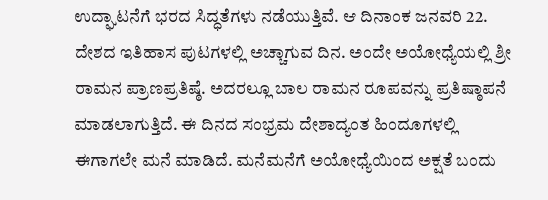ಉದ್ಘಾಟನೆಗೆ ಭರದ ಸಿದ್ಧತೆಗಳು ನಡೆಯುತ್ತಿವೆ. ಆ ದಿನಾಂಕ ಜನವರಿ 22. ದೇಶದ ಇತಿಹಾಸ ಪುಟಗಳಲ್ಲಿ ಅಚ್ಚಾಗುವ ದಿನ. ಅಂದೇ ಅಯೋಧ್ಯೆಯಲ್ಲಿ ಶ್ರೀ ರಾಮನ ಪ್ರಾಣಪ್ರತಿಷ್ಠೆ. ಅದರಲ್ಲೂ ಬಾಲ ರಾಮನ ರೂಪವನ್ನು ಪ್ರತಿಷ್ಠಾಪನೆ ಮಾಡಲಾಗುತ್ತಿದೆ. ಈ ದಿನದ ಸಂಭ್ರಮ ದೇಶಾದ್ಯಂತ ಹಿಂದೂಗಳಲ್ಲಿ ಈಗಾಗಲೇ ಮನೆ ಮಾಡಿದೆ. ಮನೆಮನೆಗೆ ಅಯೋಧ್ಯೆಯಿಂದ ಅಕ್ಷತೆ ಬಂದು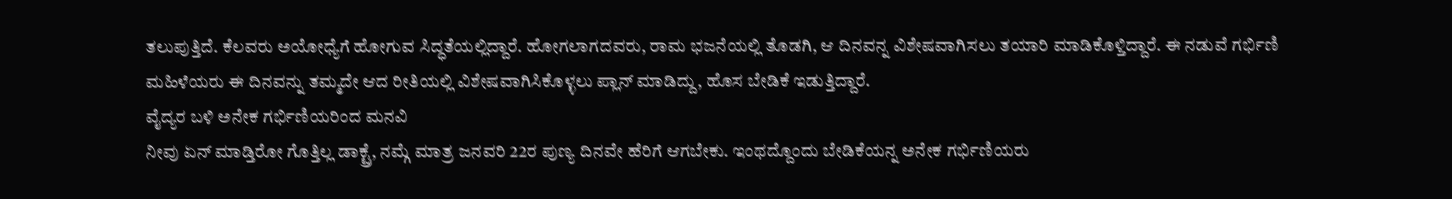ತಲುಪುತ್ತಿದೆ. ಕೆಲವರು ಅಯೋಧ್ಯೆಗೆ ಹೋಗುವ ಸಿದ್ಧತೆಯಲ್ಲಿದ್ದಾರೆ. ಹೋಗಲಾಗದವರು, ರಾಮ ಭಜನೆಯಲ್ಲಿ ತೊಡಗಿ, ಆ ದಿನವನ್ನ ವಿಶೇಷವಾಗಿಸಲು ತಯಾರಿ ಮಾಡಿಕೊಳ್ತಿದ್ದಾರೆ. ಈ ನಡುವೆ ಗರ್ಭಿಣಿ ಮಹಿಳೆಯರು ಈ ದಿನವನ್ನು ತಮ್ಮದೇ ಆದ ರೀತಿಯಲ್ಲಿ ವಿಶೇಷವಾಗಿಸಿಕೊಳ್ಳಲು ಪ್ಲಾನ್ ಮಾಡಿದ್ದು, ಹೊಸ ಬೇಡಿಕೆ ಇಡುತ್ತಿದ್ದಾರೆ.
ವೈದ್ಯರ ಬಳಿ ಅನೇಕ ಗರ್ಭಿಣಿಯರಿಂದ ಮನವಿ
ನೀವು ಏನ್ ಮಾಡ್ತಿರೋ ಗೊತ್ತಿಲ್ಲ ಡಾಕ್ಟ್ರೆ, ನಮ್ಗೆ ಮಾತ್ರ ಜನವರಿ 22ರ ಪುಣ್ಯ ದಿನವೇ ಹೆರಿಗೆ ಆಗಬೇಕು. ಇಂಥದ್ದೊಂದು ಬೇಡಿಕೆಯನ್ನ ಅನೇಕ ಗರ್ಭಿಣಿಯರು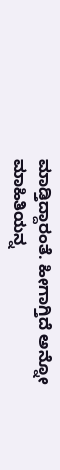ಮಾಡ್ತಿದ್ದಾರಂತೆ. ಹೀಗಾಗ್ತಿದೆ ಅನ್ನೋ ಮಾಹಿತಿಯನ್ನ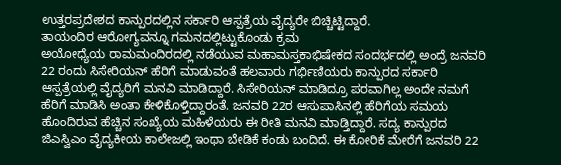ಉತ್ತರಪ್ರದೇಶದ ಕಾನ್ಪುರದಲ್ಲಿನ ಸರ್ಕಾರಿ ಆಸ್ಪತ್ರೆಯ ವೈದ್ಯರೇ ಬಿಚ್ಚಿಟ್ಟಿದ್ದಾರೆ.
ತಾಯಂದಿರ ಆರೋಗ್ಯವನ್ನೂ ಗಮನದಲ್ಲಿಟ್ಟುಕೊಂಡು ಕ್ರಮ
ಅಯೋಧ್ಯೆಯ ರಾಮಮಂದಿರದಲ್ಲಿ ನಡೆಯುವ ಮಹಾಮಸ್ತಕಾಭಿಷೇಕದ ಸಂದರ್ಭದಲ್ಲಿ ಅಂದ್ರೆ ಜನವರಿ 22 ರಂದು ಸಿಸೇರಿಯನ್ ಹೆರಿಗೆ ಮಾಡುವಂತೆ ಹಲವಾರು ಗರ್ಭಿಣಿಯರು ಕಾನ್ಪುರದ ಸರ್ಕಾರಿ ಆಸ್ಪತ್ರೆಯಲ್ಲಿ ವೈದ್ಯರಿಗೆ ಮನವಿ ಮಾಡಿದ್ದಾರೆ. ಸಿಸೇರಿಯನ್ ಮಾಡಿದ್ರೂ ಪರವಾಗಿಲ್ಲ ಅಂದೇ ನಮಗೆ ಹೆರಿಗೆ ಮಾಡಿಸಿ ಅಂತಾ ಕೇಳಿಕೊಳ್ತಿದ್ದಾರಂತೆ. ಜನವರಿ 22ರ ಆಸುಪಾಸಿನಲ್ಲಿ ಹೆರಿಗೆಯ ಸಮಯ ಹೊಂದಿರುವ ಹೆಚ್ಚಿನ ಸಂಖ್ಯೆಯ ಮಹಿಳೆಯರು ಈ ರೀತಿ ಮನವಿ ಮಾಡ್ತಿದ್ದಾರೆ. ಸದ್ಯ ಕಾನ್ಪುರದ ಜಿಎಸ್ವಿಎಂ ವೈದ್ಯಕೀಯ ಕಾಲೇಜಲ್ಲಿ ಇಂಥಾ ಬೇಡಿಕೆ ಕಂಡು ಬಂದಿದೆ. ಈ ಕೋರಿಕೆ ಮೇರೆಗೆ ಜನವರಿ 22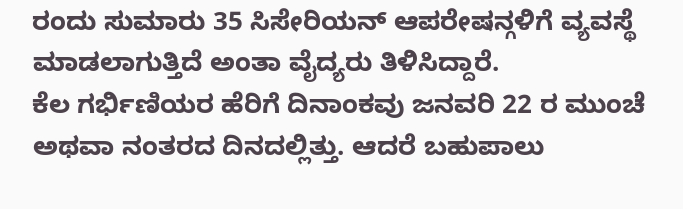ರಂದು ಸುಮಾರು 35 ಸಿಸೇರಿಯನ್ ಆಪರೇಷನ್ಗಳಿಗೆ ವ್ಯವಸ್ಥೆ ಮಾಡಲಾಗುತ್ತಿದೆ ಅಂತಾ ವೈದ್ಯರು ತಿಳಿಸಿದ್ದಾರೆ.
ಕೆಲ ಗರ್ಭಿಣಿಯರ ಹೆರಿಗೆ ದಿನಾಂಕವು ಜನವರಿ 22 ರ ಮುಂಚೆ ಅಥವಾ ನಂತರದ ದಿನದಲ್ಲಿತ್ತು. ಆದರೆ ಬಹುಪಾಲು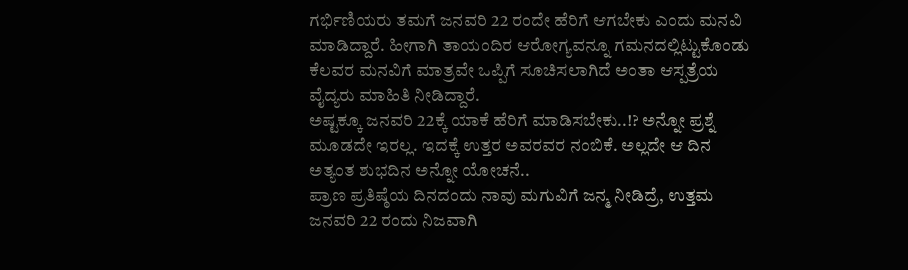ಗರ್ಭಿಣಿಯರು ತಮಗೆ ಜನವರಿ 22 ರಂದೇ ಹೆರಿಗೆ ಆಗಬೇಕು ಎಂದು ಮನವಿ ಮಾಡಿದ್ದಾರೆ. ಹೀಗಾಗಿ ತಾಯಂದಿರ ಆರೋಗ್ಯವನ್ನೂ ಗಮನದಲ್ಲಿಟ್ಟುಕೊಂಡು ಕೆಲವರ ಮನವಿಗೆ ಮಾತ್ರವೇ ಒಪ್ಪಿಗೆ ಸೂಚಿಸಲಾಗಿದೆ ಅಂತಾ ಆಸ್ಪತ್ರೆಯ ವೈದ್ಯರು ಮಾಹಿತಿ ನೀಡಿದ್ದಾರೆ.
ಅಷ್ಟಕ್ಕೂ ಜನವರಿ 22ಕ್ಕೆ ಯಾಕೆ ಹೆರಿಗೆ ಮಾಡಿಸಬೇಕು..!? ಅನ್ನೋ ಪ್ರಶ್ನೆ ಮೂಡದೇ ಇರಲ್ಲ. ಇದಕ್ಕೆ ಉತ್ತರ ಅವರವರ ನಂಬಿಕೆ. ಅಲ್ಲದೇ ಆ ದಿನ ಅತ್ಯಂತ ಶುಭದಿನ ಅನ್ನೋ ಯೋಚನೆ..
ಪ್ರಾಣ ಪ್ರತಿಷ್ಠೆಯ ದಿನದಂದು ನಾವು ಮಗುವಿಗೆ ಜನ್ಮ ನೀಡಿದ್ರೆ, ಉತ್ತಮ
ಜನವರಿ 22 ರಂದು ನಿಜವಾಗಿ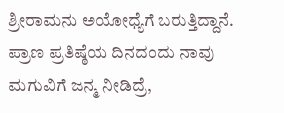ಶ್ರೀರಾಮನು ಅಯೋಧ್ಯೆಗೆ ಬರುತ್ತಿದ್ದಾನೆ. ಪ್ರಾಣ ಪ್ರತಿಷ್ಠೆಯ ದಿನದಂದು ನಾವು ಮಗುವಿಗೆ ಜನ್ಮ ನೀಡಿದ್ರೆ,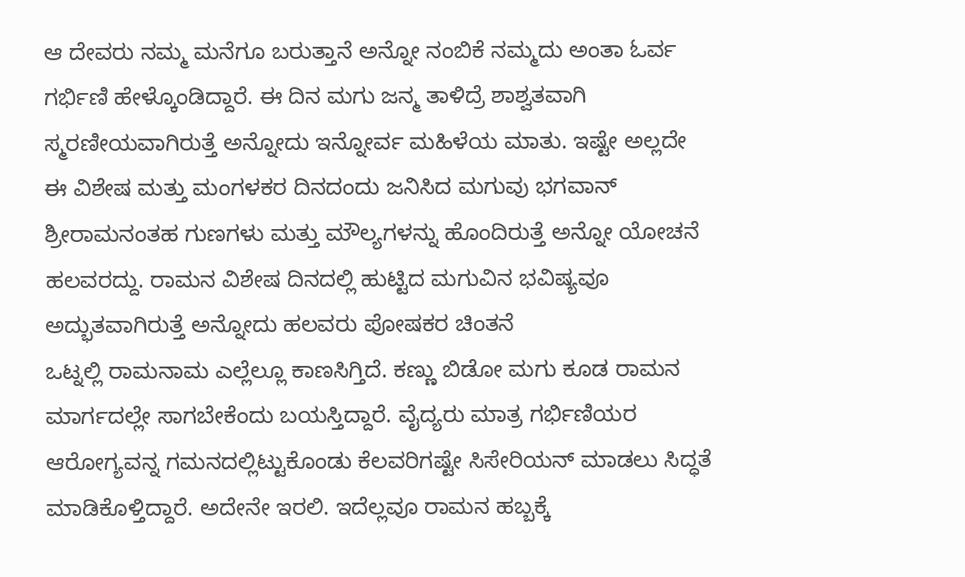ಆ ದೇವರು ನಮ್ಮ ಮನೆಗೂ ಬರುತ್ತಾನೆ ಅನ್ನೋ ನಂಬಿಕೆ ನಮ್ಮದು ಅಂತಾ ಓರ್ವ ಗರ್ಭಿಣಿ ಹೇಳ್ಕೊಂಡಿದ್ದಾರೆ. ಈ ದಿನ ಮಗು ಜನ್ಮ ತಾಳಿದ್ರೆ ಶಾಶ್ವತವಾಗಿ ಸ್ಮರಣೀಯವಾಗಿರುತ್ತೆ ಅನ್ನೋದು ಇನ್ನೋರ್ವ ಮಹಿಳೆಯ ಮಾತು. ಇಷ್ಟೇ ಅಲ್ಲದೇ ಈ ವಿಶೇಷ ಮತ್ತು ಮಂಗಳಕರ ದಿನದಂದು ಜನಿಸಿದ ಮಗುವು ಭಗವಾನ್ ಶ್ರೀರಾಮನಂತಹ ಗುಣಗಳು ಮತ್ತು ಮೌಲ್ಯಗಳನ್ನು ಹೊಂದಿರುತ್ತೆ ಅನ್ನೋ ಯೋಚನೆ ಹಲವರದ್ದು. ರಾಮನ ವಿಶೇಷ ದಿನದಲ್ಲಿ ಹುಟ್ಟಿದ ಮಗುವಿನ ಭವಿಷ್ಯವೂ ಅದ್ಭುತವಾಗಿರುತ್ತೆ ಅನ್ನೋದು ಹಲವರು ಪೋಷಕರ ಚಿಂತನೆ
ಒಟ್ನಲ್ಲಿ ರಾಮನಾಮ ಎಲ್ಲೆಲ್ಲೂ ಕಾಣಸಿಗ್ತಿದೆ. ಕಣ್ಣು ಬಿಡೋ ಮಗು ಕೂಡ ರಾಮನ ಮಾರ್ಗದಲ್ಲೇ ಸಾಗಬೇಕೆಂದು ಬಯಸ್ತಿದ್ದಾರೆ. ವೈದ್ಯರು ಮಾತ್ರ ಗರ್ಭಿಣಿಯರ ಆರೋಗ್ಯವನ್ನ ಗಮನದಲ್ಲಿಟ್ಟುಕೊಂಡು ಕೆಲವರಿಗಷ್ಟೇ ಸಿಸೇರಿಯನ್ ಮಾಡಲು ಸಿದ್ಧತೆ ಮಾಡಿಕೊಳ್ತಿದ್ದಾರೆ. ಅದೇನೇ ಇರಲಿ. ಇದೆಲ್ಲವೂ ರಾಮನ ಹಬ್ಬಕ್ಕೆ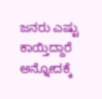ಜನರು ಎಷ್ಟು ಕಾಯ್ತಿದ್ದಾರೆ ಅನ್ನೋದಕ್ಕೆ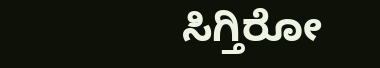ಸಿಗ್ತಿರೋ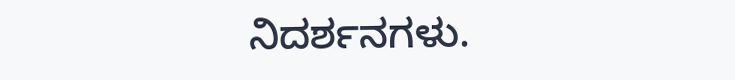ನಿದರ್ಶನಗಳು.